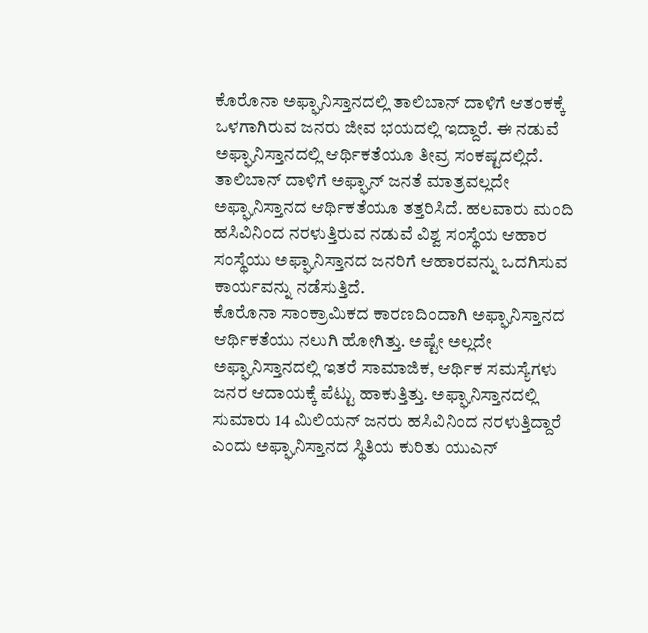ಕೊರೊನಾ ಅಫ್ಘಾನಿಸ್ತಾನದಲ್ಲಿ ತಾಲಿಬಾನ್ ದಾಳಿಗೆ ಆತಂಕಕ್ಕೆ ಒಳಗಾಗಿರುವ ಜನರು ಜೀವ ಭಯದಲ್ಲಿ ಇದ್ದಾರೆ. ಈ ನಡುವೆ ಅಫ್ಘಾನಿಸ್ತಾನದಲ್ಲಿ ಆರ್ಥಿಕತೆಯೂ ತೀವ್ರ ಸಂಕಷ್ಟದಲ್ಲಿದೆ. ತಾಲಿಬಾನ್ ದಾಳಿಗೆ ಅಫ್ಘಾನ್ ಜನತೆ ಮಾತ್ರವಲ್ಲದೇ ಅಫ್ಘಾನಿಸ್ತಾನದ ಆರ್ಥಿಕತೆಯೂ ತತ್ತರಿಸಿದೆ. ಹಲವಾರು ಮಂದಿ ಹಸಿವಿನಿಂದ ನರಳುತ್ತಿರುವ ನಡುವೆ ವಿಶ್ವ ಸಂಸ್ಥೆಯ ಆಹಾರ ಸಂಸ್ಥೆಯು ಅಫ್ಘಾನಿಸ್ತಾನದ ಜನರಿಗೆ ಆಹಾರವನ್ನು ಒದಗಿಸುವ ಕಾರ್ಯವನ್ನು ನಡೆಸುತ್ತಿದೆ.
ಕೊರೊನಾ ಸಾಂಕ್ರಾಮಿಕದ ಕಾರಣದಿಂದಾಗಿ ಅಫ್ಘಾನಿಸ್ತಾನದ ಆರ್ಥಿಕತೆಯು ನಲುಗಿ ಹೋಗಿತ್ತು. ಅಷ್ಟೇ ಅಲ್ಲದೇ ಅಫ್ಘಾನಿಸ್ತಾನದಲ್ಲಿ ಇತರೆ ಸಾಮಾಜಿಕ, ಆರ್ಥಿಕ ಸಮಸ್ಯೆಗಳು ಜನರ ಆದಾಯಕ್ಕೆ ಪೆಟ್ಟು ಹಾಕುತ್ತಿತ್ತು. ಅಫ್ಘಾನಿಸ್ತಾನದಲ್ಲಿ ಸುಮಾರು 14 ಮಿಲಿಯನ್ ಜನರು ಹಸಿವಿನಿಂದ ನರಳುತ್ತಿದ್ದಾರೆ ಎಂದು ಅಫ್ಘಾನಿಸ್ತಾನದ ಸ್ಥಿತಿಯ ಕುರಿತು ಯುಎನ್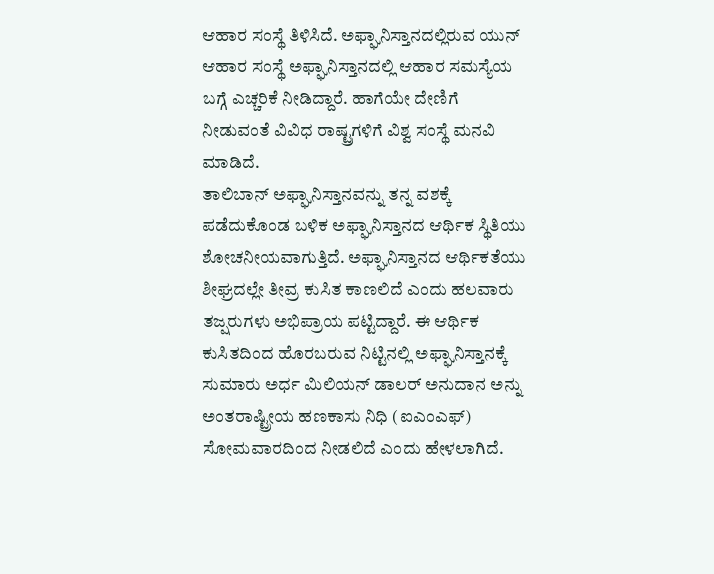ಆಹಾರ ಸಂಸ್ಥೆ ತಿಳಿಸಿದೆ. ಅಫ್ಘಾನಿಸ್ತಾನದಲ್ಲಿರುವ ಯುನ್ ಆಹಾರ ಸಂಸ್ಥೆ ಅಫ್ಘಾನಿಸ್ತಾನದಲ್ಲಿ ಆಹಾರ ಸಮಸ್ಯೆಯ ಬಗ್ಗೆ ಎಚ್ಚರಿಕೆ ನೀಡಿದ್ದಾರೆ. ಹಾಗೆಯೇ ದೇಣಿಗೆ ನೀಡುವಂತೆ ವಿವಿಧ ರಾಷ್ಟ್ರಗಳಿಗೆ ವಿಶ್ವ ಸಂಸ್ಥೆ ಮನವಿ ಮಾಡಿದೆ.
ತಾಲಿಬಾನ್ ಅಫ್ಘಾನಿಸ್ತಾನವನ್ನು ತನ್ನ ವಶಕ್ಕೆ ಪಡೆದುಕೊಂಡ ಬಳಿಕ ಅಫ್ಘಾನಿಸ್ತಾನದ ಆರ್ಥಿಕ ಸ್ಥಿತಿಯು ಶೋಚನೀಯವಾಗುತ್ತಿದೆ. ಅಫ್ಘಾನಿಸ್ತಾನದ ಆರ್ಥಿಕತೆಯು ಶೀಘ್ರದಲ್ಲೇ ತೀವ್ರ ಕುಸಿತ ಕಾಣಲಿದೆ ಎಂದು ಹಲವಾರು ತಜ್ಷರುಗಳು ಅಭಿಪ್ರಾಯ ಪಟ್ಟಿದ್ದಾರೆ. ಈ ಆರ್ಥಿಕ ಕುಸಿತದಿಂದ ಹೊರಬರುವ ನಿಟ್ಟಿನಲ್ಲಿ ಅಫ್ಘಾನಿಸ್ತಾನಕ್ಕೆ ಸುಮಾರು ಅರ್ಧ ಮಿಲಿಯನ್ ಡಾಲರ್ ಅನುದಾನ ಅನ್ನು ಅಂತರಾಷ್ಟ್ರೀಯ ಹಣಕಾಸು ನಿಧಿ (ಐಎಂಎಫ್) ಸೋಮವಾರದಿಂದ ನೀಡಲಿದೆ ಎಂದು ಹೇಳಲಾಗಿದೆ.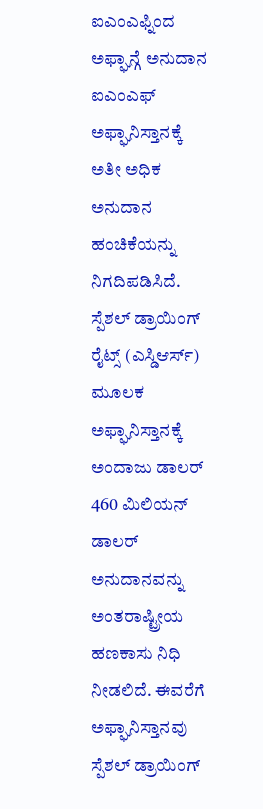ಐಎಂಎಫ್ನಿಂದ ಅಫ್ಘಾನ್ಗೆ ಅನುದಾನ
ಐಎಂಎಫ್ ಅಫ್ಘಾನಿಸ್ತಾನಕ್ಕೆ ಅತೀ ಅಧಿಕ ಅನುದಾನ ಹಂಚಿಕೆಯನ್ನು ನಿಗದಿಪಡಿಸಿದೆ. ಸ್ಪೆಶಲ್ ಡ್ರಾಯಿಂಗ್ ರೈಟ್ಸ್ (ಎಸ್ಡಿಆರ್ಸ್) ಮೂಲಕ ಅಫ್ಘಾನಿಸ್ತಾನಕ್ಕೆ ಅಂದಾಜು ಡಾಲರ್ 460 ಮಿಲಿಯನ್ ಡಾಲರ್ ಅನುದಾನವನ್ನು ಅಂತರಾಷ್ಟ್ರೀಯ ಹಣಕಾಸು ನಿಧಿ ನೀಡಲಿದೆ. ಈವರೆಗೆ ಅಫ್ಘಾನಿಸ್ತಾನವು ಸ್ಪೆಶಲ್ ಡ್ರಾಯಿಂಗ್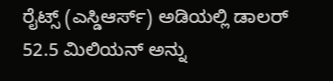ರೈಟ್ಸ್ (ಎಸ್ಡಿಆರ್ಸ್) ಅಡಿಯಲ್ಲಿ ಡಾಲರ್ 52.5 ಮಿಲಿಯನ್ ಅನ್ನು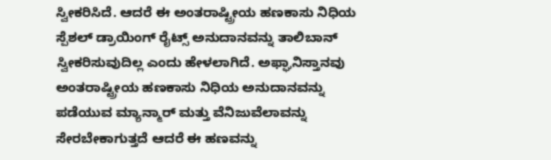ಸ್ವೀಕರಿಸಿದೆ. ಆದರೆ ಈ ಅಂತರಾಷ್ಟ್ರೀಯ ಹಣಕಾಸು ನಿಧಿಯ ಸ್ಪೆಶಲ್ ಡ್ರಾಯಿಂಗ್ ರೈಟ್ಸ್ ಅನುದಾನವನ್ನು ತಾಲಿಬಾನ್ ಸ್ವೀಕರಿಸುವುದಿಲ್ಲ ಎಂದು ಹೇಳಲಾಗಿದೆ. ಅಫ್ಘಾನಿಸ್ತಾನವು ಅಂತರಾಷ್ಟ್ರೀಯ ಹಣಕಾಸು ನಿಧಿಯ ಅನುದಾನವನ್ನು ಪಡೆಯುವ ಮ್ಯಾನ್ಮಾರ್ ಮತ್ತು ವೆನಿಜುವೆಲಾವನ್ನು ಸೇರಬೇಕಾಗುತ್ತದೆ ಆದರೆ ಈ ಹಣವನ್ನು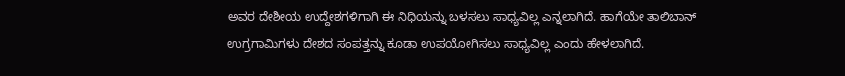ಅವರ ದೇಶೀಯ ಉದ್ದೇಶಗಳಿಗಾಗಿ ಈ ನಿಧಿಯನ್ನು ಬಳಸಲು ಸಾಧ್ಯವಿಲ್ಲ ಎನ್ನಲಾಗಿದೆ. ಹಾಗೆಯೇ ತಾಲಿಬಾನ್ ಉಗ್ರಗಾಮಿಗಳು ದೇಶದ ಸಂಪತ್ತನ್ನು ಕೂಡಾ ಉಪಯೋಗಿಸಲು ಸಾಧ್ಯವಿಲ್ಲ ಎಂದು ಹೇಳಲಾಗಿದೆ.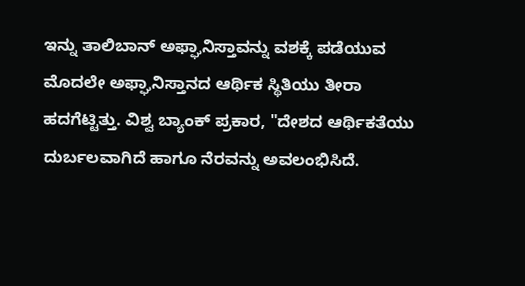ಇನ್ನು ತಾಲಿಬಾನ್ ಅಫ್ಘಾನಿಸ್ತಾವನ್ನು ವಶಕ್ಕೆ ಪಡೆಯುವ ಮೊದಲೇ ಅಫ್ಘಾನಿಸ್ತಾನದ ಆರ್ಥಿಕ ಸ್ಥಿತಿಯು ತೀರಾ ಹದಗೆಟ್ಟಿತ್ತು. ವಿಶ್ವ ಬ್ಯಾಂಕ್ ಪ್ರಕಾರ, "ದೇಶದ ಆರ್ಥಿಕತೆಯು ದುರ್ಬಲವಾಗಿದೆ ಹಾಗೂ ನೆರವನ್ನು ಅವಲಂಭಿಸಿದೆ.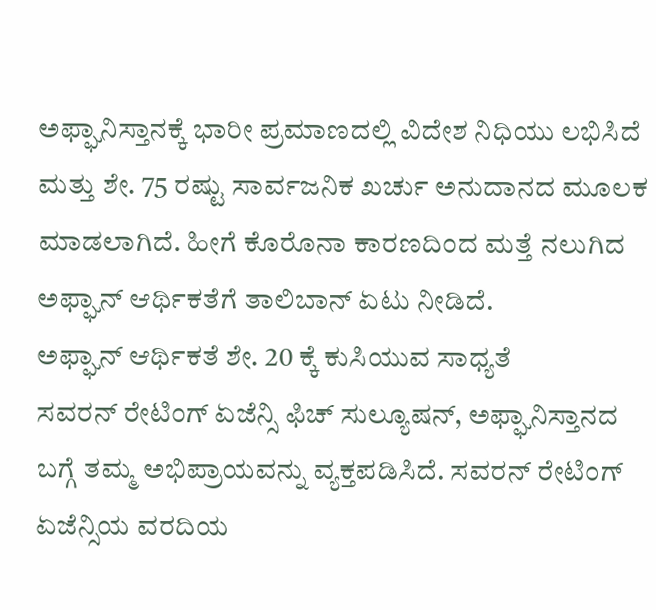ಅಫ್ಘಾನಿಸ್ತಾನಕ್ಕೆ ಭಾರೀ ಪ್ರಮಾಣದಲ್ಲಿ ವಿದೇಶ ನಿಧಿಯು ಲಭಿಸಿದೆ ಮತ್ತು ಶೇ. 75 ರಷ್ಟು ಸಾರ್ವಜನಿಕ ಖರ್ಚು ಅನುದಾನದ ಮೂಲಕ ಮಾಡಲಾಗಿದೆ. ಹೀಗೆ ಕೊರೊನಾ ಕಾರಣದಿಂದ ಮತ್ತೆ ನಲುಗಿದ ಅಫ್ಘಾನ್ ಆರ್ಥಿಕತೆಗೆ ತಾಲಿಬಾನ್ ಏಟು ನೀಡಿದೆ.
ಅಫ್ಘಾನ್ ಆರ್ಥಿಕತೆ ಶೇ. 20 ಕ್ಕೆ ಕುಸಿಯುವ ಸಾಧ್ಯತೆ
ಸವರನ್ ರೇಟಿಂಗ್ ಏಜೆನ್ಸಿ ಫಿಚ್ ಸುಲ್ಯೂಷನ್, ಅಫ್ಘಾನಿಸ್ತಾನದ ಬಗ್ಗೆ ತಮ್ಮ ಅಭಿಪ್ರಾಯವನ್ನು ವ್ಯಕ್ತಪಡಿಸಿದೆ. ಸವರನ್ ರೇಟಿಂಗ್ ಏಜೆನ್ಸಿಯ ವರದಿಯ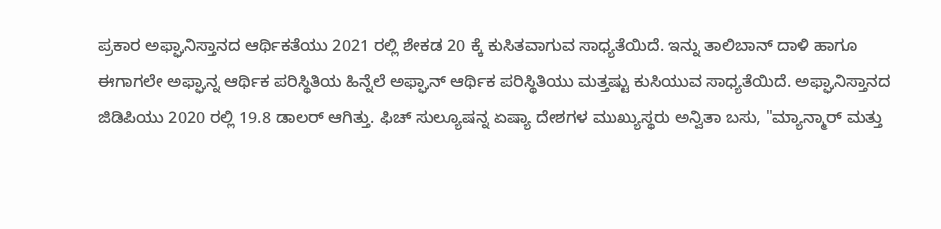ಪ್ರಕಾರ ಅಫ್ಘಾನಿಸ್ತಾನದ ಆರ್ಥಿಕತೆಯು 2021 ರಲ್ಲಿ ಶೇಕಡ 20 ಕ್ಕೆ ಕುಸಿತವಾಗುವ ಸಾಧ್ಯತೆಯಿದೆ. ಇನ್ನು ತಾಲಿಬಾನ್ ದಾಳಿ ಹಾಗೂ ಈಗಾಗಲೇ ಅಫ್ಘಾನ್ನ ಆರ್ಥಿಕ ಪರಿಸ್ಥಿತಿಯ ಹಿನ್ನೆಲೆ ಅಫ್ಘಾನ್ ಆರ್ಥಿಕ ಪರಿಸ್ಥಿತಿಯು ಮತ್ತಷ್ಟು ಕುಸಿಯುವ ಸಾಧ್ಯತೆಯಿದೆ. ಅಫ್ಘಾನಿಸ್ತಾನದ ಜಿಡಿಪಿಯು 2020 ರಲ್ಲಿ 19.8 ಡಾಲರ್ ಆಗಿತ್ತು. ಫಿಚ್ ಸುಲ್ಯೂಷನ್ನ ಏಷ್ಯಾ ದೇಶಗಳ ಮುಖ್ಯುಸ್ಥರು ಅನ್ವಿತಾ ಬಸು, "ಮ್ಯಾನ್ಮಾರ್ ಮತ್ತು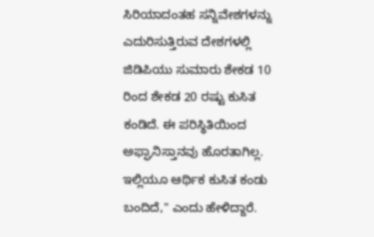ಸಿರಿಯಾದಂತಹ ಸನ್ನಿವೇಶಗಳನ್ನು ಎದುರಿಸುತ್ತಿರುವ ದೇಶಗಳಲ್ಲಿ ಜಿಡಿಪಿಯು ಸುಮಾರು ಶೇಕಡ 10 ರಿಂದ ಶೇಕಡ 20 ರಷ್ಟು ಕುಸಿತ ಕಂಡಿದೆ. ಈ ಪರಿಸ್ಥಿತಿಯಿಂದ ಅಫ್ಘಾನಿಸ್ತಾನವು ಹೊರತಾಗಿಲ್ಲ. ಇಲ್ಲಿಯೂ ಆರ್ಥಿಕ ಕುಸಿತ ಕಂಡು ಬಂದಿದೆ," ಎಂದು ಹೇಳಿದ್ದಾರೆ.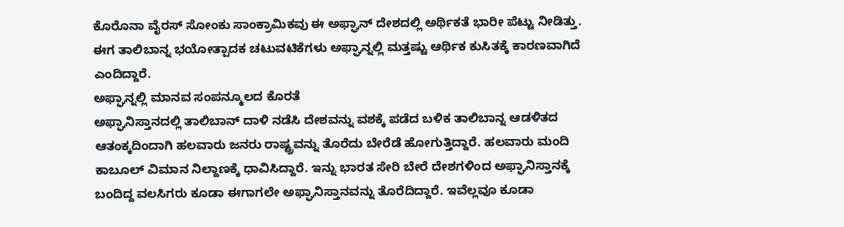ಕೊರೊನಾ ವೈರಸ್ ಸೋಂಕು ಸಾಂಕ್ರಾಮಿಕವು ಈ ಅಫ್ಘಾನ್ ದೇಶದಲ್ಲಿ ಅರ್ಥಿಕತೆ ಭಾರೀ ಪೆಟ್ಟು ನೀಡಿತ್ತು. ಈಗ ತಾಲಿಬಾನ್ನ ಭಯೋತ್ಪಾದಕ ಚಟುವಟಿಕೆಗಳು ಅಫ್ಘಾನ್ನಲ್ಲಿ ಮತ್ತಷ್ಟು ಆರ್ಥಿಕ ಕುಸಿತಕ್ಕೆ ಕಾರಣವಾಗಿದೆ ಎಂದಿದ್ದಾರೆ.
ಅಫ್ಘಾನ್ನಲ್ಲಿ ಮಾನವ ಸಂಪನ್ಮೂಲದ ಕೊರತೆ
ಅಫ್ಘಾನಿಸ್ತಾನದಲ್ಲಿ ತಾಲಿಬಾನ್ ದಾಳಿ ನಡೆಸಿ ದೇಶವನ್ನು ವಶಕ್ಕೆ ಪಡೆದ ಬಳಿಕ ತಾಲಿಬಾನ್ನ ಆಡಳಿತದ ಆತಂಕ್ಕದಿಂದಾಗಿ ಹಲವಾರು ಜನರು ರಾಷ್ಟ್ರವನ್ನು ತೊರೆದು ಬೇರೆಡೆ ಹೋಗುತ್ತಿದ್ದಾರೆ. ಹಲವಾರು ಮಂದಿ ಕಾಬೂಲ್ ವಿಮಾನ ನಿಲ್ದಾಣಕ್ಕೆ ಧಾವಿಸಿದ್ದಾರೆ. ಇನ್ನು ಭಾರತ ಸೇರಿ ಬೇರೆ ದೇಶಗಳಿಂದ ಅಫ್ಘಾನಿಸ್ತಾನಕ್ಕೆ ಬಂದಿದ್ದ ವಲಸಿಗರು ಕೂಡಾ ಈಗಾಗಲೇ ಅಫ್ಘಾನಿಸ್ತಾನವನ್ನು ತೊರೆದಿದ್ದಾರೆ. ಇವೆಲ್ಲವೂ ಕೂಡಾ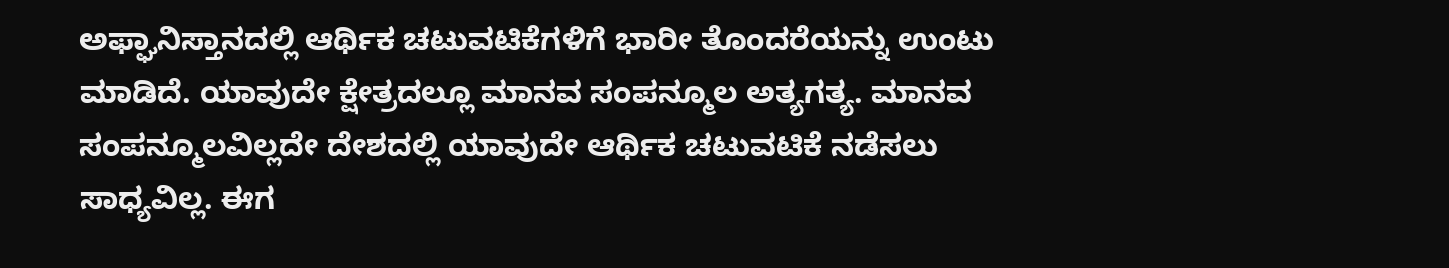ಅಫ್ಘಾನಿಸ್ತಾನದಲ್ಲಿ ಆರ್ಥಿಕ ಚಟುವಟಿಕೆಗಳಿಗೆ ಭಾರೀ ತೊಂದರೆಯನ್ನು ಉಂಟು ಮಾಡಿದೆ. ಯಾವುದೇ ಕ್ಷೇತ್ರದಲ್ಲೂ ಮಾನವ ಸಂಪನ್ಮೂಲ ಅತ್ಯಗತ್ಯ. ಮಾನವ ಸಂಪನ್ಮೂಲವಿಲ್ಲದೇ ದೇಶದಲ್ಲಿ ಯಾವುದೇ ಆರ್ಥಿಕ ಚಟುವಟಿಕೆ ನಡೆಸಲು ಸಾಧ್ಯವಿಲ್ಲ. ಈಗ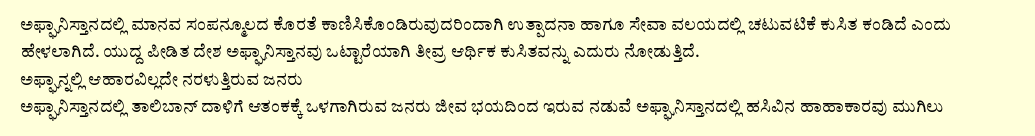ಅಫ್ಘಾನಿಸ್ತಾನದಲ್ಲಿ ಮಾನವ ಸಂಪನ್ಮೂಲದ ಕೊರತೆ ಕಾಣಿಸಿಕೊಂಡಿರುವುದರಿಂದಾಗಿ ಉತ್ಪಾದನಾ ಹಾಗೂ ಸೇವಾ ವಲಯದಲ್ಲಿ ಚಟುವಟಿಕೆ ಕುಸಿತ ಕಂಡಿದೆ ಎಂದು ಹೇಳಲಾಗಿದೆ. ಯುದ್ದ ಪೀಡಿತ ದೇಶ ಅಫ್ಘಾನಿಸ್ತಾನವು ಒಟ್ಟಾರೆಯಾಗಿ ತೀವ್ರ ಆರ್ಥಿಕ ಕುಸಿತವನ್ನು ಎದುರು ನೋಡುತ್ತಿದೆ.
ಅಫ್ಘಾನ್ನಲ್ಲಿ ಆಹಾರವಿಲ್ಲದೇ ನರಳುತ್ತಿರುವ ಜನರು
ಅಫ್ಘಾನಿಸ್ತಾನದಲ್ಲಿ ತಾಲಿಬಾನ್ ದಾಳಿಗೆ ಆತಂಕಕ್ಕೆ ಒಳಗಾಗಿರುವ ಜನರು ಜೀವ ಭಯದಿಂದ ಇರುವ ನಡುವೆ ಅಫ್ಘಾನಿಸ್ತಾನದಲ್ಲಿ ಹಸಿವಿನ ಹಾಹಾಕಾರವು ಮುಗಿಲು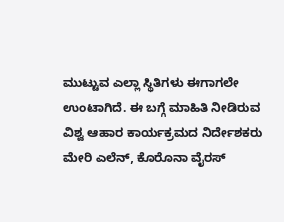ಮುಟ್ಟುವ ಎಲ್ಲಾ ಸ್ಥಿತಿಗಳು ಈಗಾಗಲೇ ಉಂಟಾಗಿದೆ. ಈ ಬಗ್ಗೆ ಮಾಹಿತಿ ನೀಡಿರುವ ವಿಶ್ವ ಆಹಾರ ಕಾರ್ಯಕ್ರಮದ ನಿರ್ದೇಶಕರು ಮೇರಿ ಎಲೆನ್, ಕೊರೊನಾ ವೈರಸ್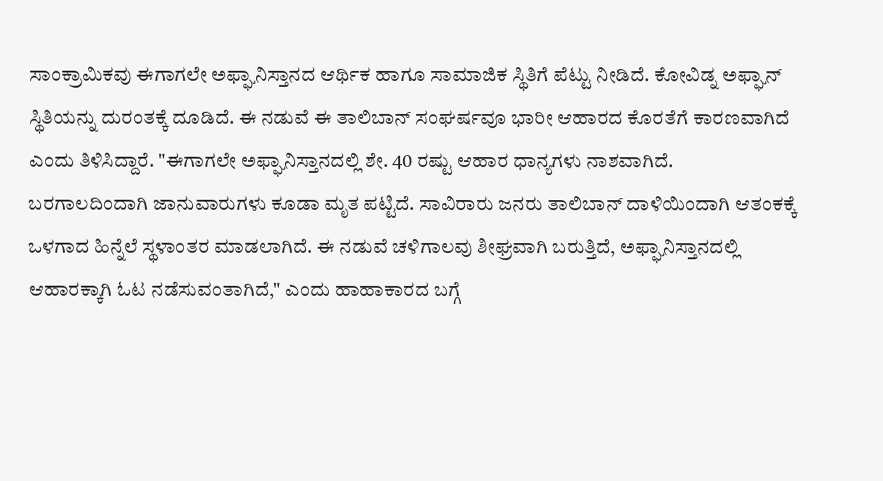ಸಾಂಕ್ರಾಮಿಕವು ಈಗಾಗಲೇ ಅಫ್ಘಾನಿಸ್ತಾನದ ಆರ್ಥಿಕ ಹಾಗೂ ಸಾಮಾಜಿಕ ಸ್ಥಿತಿಗೆ ಪೆಟ್ಟು ನೀಡಿದೆ. ಕೋವಿಡ್ನ ಅಫ್ಘಾನ್ ಸ್ಥಿತಿಯನ್ನು ದುರಂತಕ್ಕೆ ದೂಡಿದೆ. ಈ ನಡುವೆ ಈ ತಾಲಿಬಾನ್ ಸಂಘರ್ಷವೂ ಭಾರೀ ಆಹಾರದ ಕೊರತೆಗೆ ಕಾರಣವಾಗಿದೆ ಎಂದು ತಿಳಿಸಿದ್ದಾರೆ. "ಈಗಾಗಲೇ ಅಫ್ಘಾನಿಸ್ತಾನದಲ್ಲಿ ಶೇ. 40 ರಷ್ಟು ಆಹಾರ ಧಾನ್ಯಗಳು ನಾಶವಾಗಿದೆ. ಬರಗಾಲದಿಂದಾಗಿ ಜಾನುವಾರುಗಳು ಕೂಡಾ ಮೃತ ಪಟ್ಟಿದೆ. ಸಾವಿರಾರು ಜನರು ತಾಲಿಬಾನ್ ದಾಳಿಯಿಂದಾಗಿ ಆತಂಕಕ್ಕೆ ಒಳಗಾದ ಹಿನ್ನೆಲೆ ಸ್ಥಳಾಂತರ ಮಾಡಲಾಗಿದೆ. ಈ ನಡುವೆ ಚಳಿಗಾಲವು ಶೀಘ್ರವಾಗಿ ಬರುತ್ತಿದೆ, ಅಫ್ಘಾನಿಸ್ತಾನದಲ್ಲಿ ಆಹಾರಕ್ಕಾಗಿ ಓಟ ನಡೆಸುವಂತಾಗಿದೆ," ಎಂದು ಹಾಹಾಕಾರದ ಬಗ್ಗೆ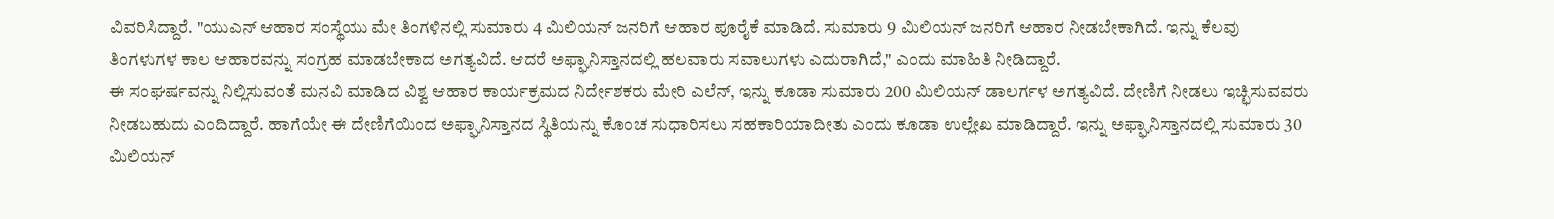ವಿವರಿಸಿದ್ದಾರೆ. "ಯುಎನ್ ಆಹಾರ ಸಂಸ್ಥೆಯು ಮೇ ತಿಂಗಳಿನಲ್ಲಿ ಸುಮಾರು 4 ಮಿಲಿಯನ್ ಜನರಿಗೆ ಆಹಾರ ಪೂರೈಕೆ ಮಾಡಿದೆ. ಸುಮಾರು 9 ಮಿಲಿಯನ್ ಜನರಿಗೆ ಆಹಾರ ನೀಡಬೇಕಾಗಿದೆ. ಇನ್ನು ಕೆಲವು ತಿಂಗಳುಗಳ ಕಾಲ ಆಹಾರವನ್ನು ಸಂಗ್ರಹ ಮಾಡಬೇಕಾದ ಅಗತ್ಯವಿದೆ. ಆದರೆ ಅಫ್ಘಾನಿಸ್ತಾನದಲ್ಲಿ ಹಲವಾರು ಸವಾಲುಗಳು ಎದುರಾಗಿದೆ," ಎಂದು ಮಾಹಿತಿ ನೀಡಿದ್ದಾರೆ.
ಈ ಸಂಘರ್ಷವನ್ನು ನಿಲ್ಲಿಸುವಂತೆ ಮನವಿ ಮಾಡಿದ ವಿಶ್ವ ಆಹಾರ ಕಾರ್ಯಕ್ರಮದ ನಿರ್ದೇಶಕರು ಮೇರಿ ಎಲೆನ್, ಇನ್ನು ಕೂಡಾ ಸುಮಾರು 200 ಮಿಲಿಯನ್ ಡಾಲರ್ಗಳ ಅಗತ್ಯವಿದೆ. ದೇಣಿಗೆ ನೀಡಲು ಇಚ್ಛಿಸುವವರು ನೀಡಬಹುದು ಎಂದಿದ್ದಾರೆ. ಹಾಗೆಯೇ ಈ ದೇಣಿಗೆಯಿಂದ ಅಫ್ಘಾನಿಸ್ತಾನದ ಸ್ಥಿತಿಯನ್ನು ಕೊಂಚ ಸುಧಾರಿಸಲು ಸಹಕಾರಿಯಾದೀತು ಎಂದು ಕೂಡಾ ಉಲ್ಲೇಖ ಮಾಡಿದ್ದಾರೆ. ಇನ್ನು ಅಫ್ಘಾನಿಸ್ತಾನದಲ್ಲಿ ಸುಮಾರು 30 ಮಿಲಿಯನ್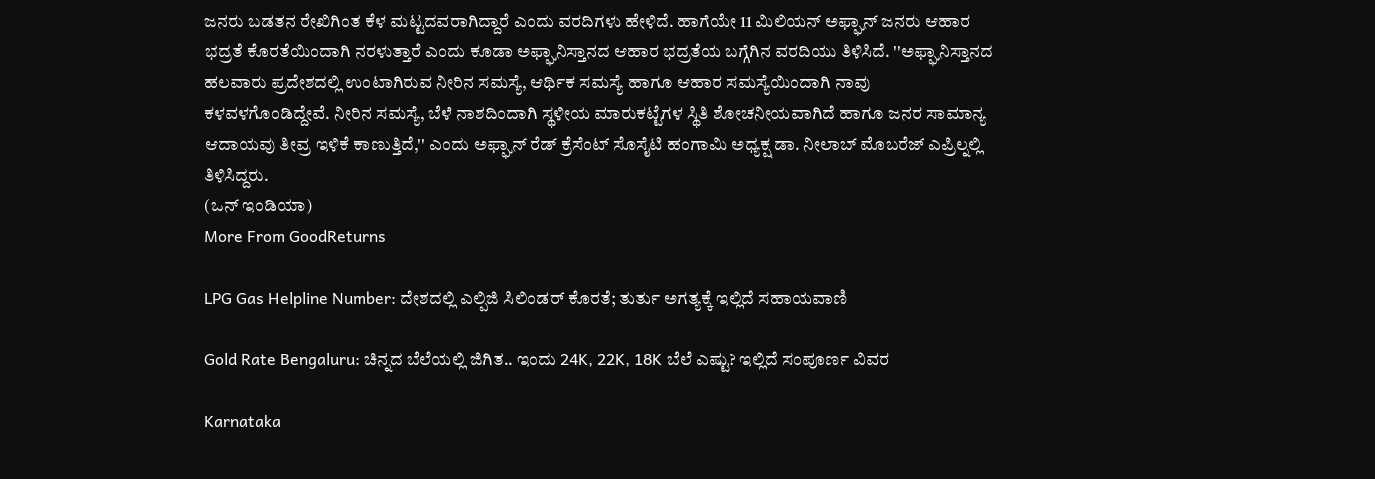ಜನರು ಬಡತನ ರೇಖಿಗಿಂತ ಕೆಳ ಮಟ್ಟದವರಾಗಿದ್ದಾರೆ ಎಂದು ವರದಿಗಳು ಹೇಳಿದೆ. ಹಾಗೆಯೇ 11 ಮಿಲಿಯನ್ ಅಫ್ಘಾನ್ ಜನರು ಆಹಾರ ಭದ್ರತೆ ಕೊರತೆಯಿಂದಾಗಿ ನರಳುತ್ತಾರೆ ಎಂದು ಕೂಡಾ ಅಫ್ಘಾನಿಸ್ತಾನದ ಆಹಾರ ಭದ್ರತೆಯ ಬಗ್ಗೆಗಿನ ವರದಿಯು ತಿಳಿಸಿದೆ. ''ಅಫ್ಘಾನಿಸ್ತಾನದ ಹಲವಾರು ಪ್ರದೇಶದಲ್ಲಿ ಉಂಟಾಗಿರುವ ನೀರಿನ ಸಮಸ್ಯೆ, ಆರ್ಥಿಕ ಸಮಸ್ಯೆ ಹಾಗೂ ಆಹಾರ ಸಮಸ್ಯೆಯಿಂದಾಗಿ ನಾವು ಕಳವಳಗೊಂಡಿದ್ದೇವೆ. ನೀರಿನ ಸಮಸ್ಯೆ, ಬೆಳೆ ನಾಶದಿಂದಾಗಿ ಸ್ಥಳೀಯ ಮಾರುಕಟ್ಟೆಗಳ ಸ್ಥಿತಿ ಶೋಚನೀಯವಾಗಿದೆ ಹಾಗೂ ಜನರ ಸಾಮಾನ್ಯ ಆದಾಯವು ತೀವ್ರ ಇಳಿಕೆ ಕಾಣುತ್ತಿದೆ,'' ಎಂದು ಅಫ್ಘಾನ್ ರೆಡ್ ಕ್ರೆಸೆಂಟ್ ಸೊಸೈಟಿ ಹಂಗಾಮಿ ಅಧ್ಯಕ್ಷ ಡಾ. ನೀಲಾಬ್ ಮೊಬರೆಜ್ ಎಪ್ರಿಲ್ನಲ್ಲಿ ತಿಳಿಸಿದ್ದರು.
(ಒನ್ ಇಂಡಿಯಾ)
More From GoodReturns

LPG Gas Helpline Number: ದೇಶದಲ್ಲಿ ಎಲ್ಪಿಜಿ ಸಿಲಿಂಡರ್ ಕೊರತೆ; ತುರ್ತು ಅಗತ್ಯಕ್ಕೆ ಇಲ್ಲಿದೆ ಸಹಾಯವಾಣಿ

Gold Rate Bengaluru: ಚಿನ್ನದ ಬೆಲೆಯಲ್ಲಿ ಜಿಗಿತ.. ಇಂದು 24K, 22K, 18K ಬೆಲೆ ಎಷ್ಟು? ಇಲ್ಲಿದೆ ಸಂಪೂರ್ಣ ವಿವರ

Karnataka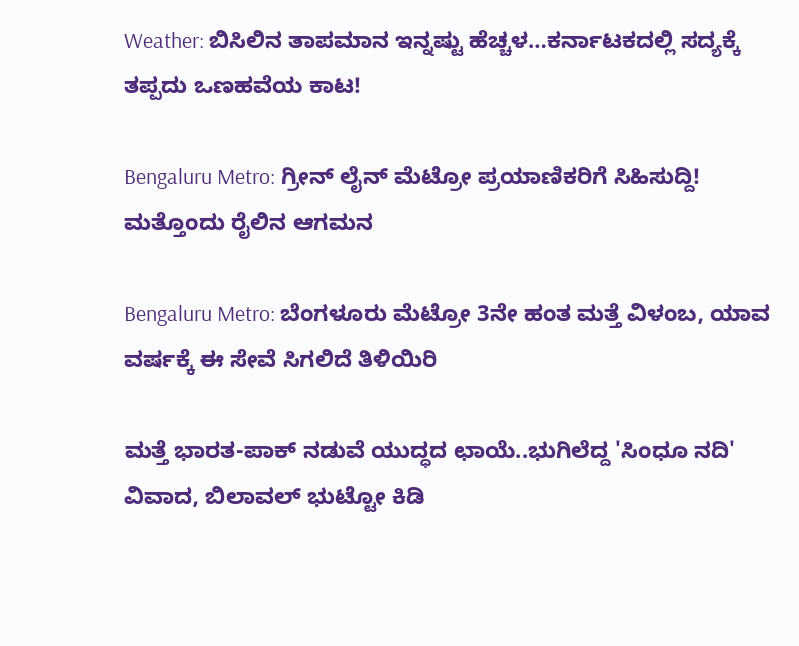Weather: ಬಿಸಿಲಿನ ತಾಪಮಾನ ಇನ್ನಷ್ಟು ಹೆಚ್ಚಳ…ಕರ್ನಾಟಕದಲ್ಲಿ ಸದ್ಯಕ್ಕೆ ತಪ್ಪದು ಒಣಹವೆಯ ಕಾಟ!

Bengaluru Metro: ಗ್ರೀನ್ ಲೈನ್ ಮೆಟ್ರೋ ಪ್ರಯಾಣಿಕರಿಗೆ ಸಿಹಿಸುದ್ದಿ! ಮತ್ತೊಂದು ರೈಲಿನ ಆಗಮನ

Bengaluru Metro: ಬೆಂಗಳೂರು ಮೆಟ್ರೋ 3ನೇ ಹಂತ ಮತ್ತೆ ವಿಳಂಬ, ಯಾವ ವರ್ಷಕ್ಕೆ ಈ ಸೇವೆ ಸಿಗಲಿದೆ ತಿಳಿಯಿರಿ

ಮತ್ತೆ ಭಾರತ-ಪಾಕ್ ನಡುವೆ ಯುದ್ಧದ ಛಾಯೆ..ಭುಗಿಲೆದ್ದ 'ಸಿಂಧೂ ನದಿ' ವಿವಾದ, ಬಿಲಾವಲ್ ಭುಟ್ಟೋ ಕಿಡಿ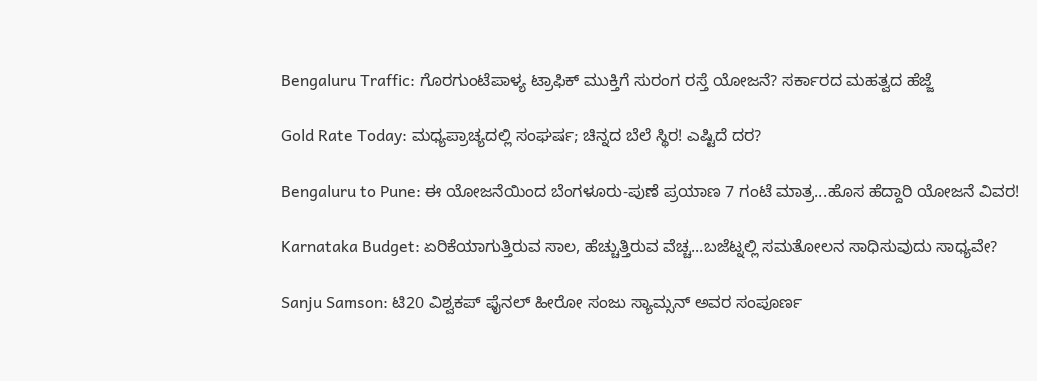Bengaluru Traffic: ಗೊರಗುಂಟೆಪಾಳ್ಯ ಟ್ರಾಫಿಕ್ ಮುಕ್ತಿಗೆ ಸುರಂಗ ರಸ್ತೆ ಯೋಜನೆ? ಸರ್ಕಾರದ ಮಹತ್ವದ ಹೆಜ್ಜೆ

Gold Rate Today: ಮಧ್ಯಪ್ರಾಚ್ಯದಲ್ಲಿ ಸಂಘರ್ಷ; ಚಿನ್ನದ ಬೆಲೆ ಸ್ಥಿರ! ಎಷ್ಟಿದೆ ದರ?

Bengaluru to Pune: ಈ ಯೋಜನೆಯಿಂದ ಬೆಂಗಳೂರು-ಪುಣೆ ಪ್ರಯಾಣ 7 ಗಂಟೆ ಮಾತ್ರ...ಹೊಸ ಹೆದ್ದಾರಿ ಯೋಜನೆ ವಿವರ!

Karnataka Budget: ಏರಿಕೆಯಾಗುತ್ತಿರುವ ಸಾಲ, ಹೆಚ್ಚುತ್ತಿರುವ ವೆಚ್ಚ...ಬಜೆಟ್ನಲ್ಲಿ ಸಮತೋಲನ ಸಾಧಿಸುವುದು ಸಾಧ್ಯವೇ?

Sanju Samson: ಟಿ20 ವಿಶ್ವಕಪ್ ಫೈನಲ್ ಹೀರೋ ಸಂಜು ಸ್ಯಾಮ್ಸನ್ ಅವರ ಸಂಪೂರ್ಣ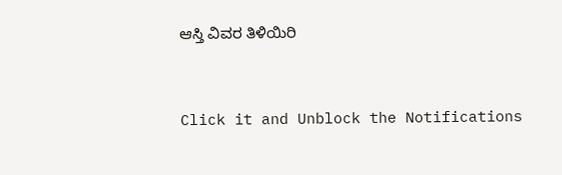ಆಸ್ತಿ ವಿವರ ತಿಳಿಯಿರಿ



Click it and Unblock the Notifications